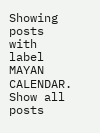Showing posts with label MAYAN CALENDAR. Show all posts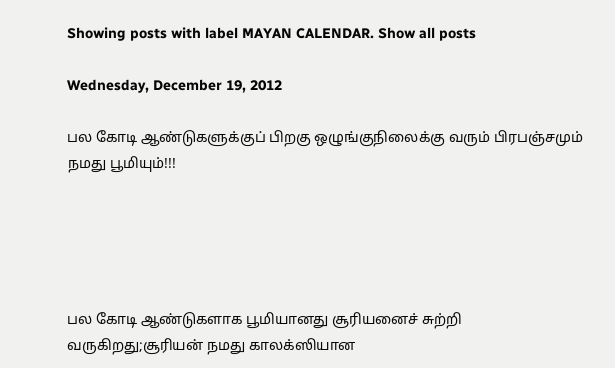Showing posts with label MAYAN CALENDAR. Show all posts

Wednesday, December 19, 2012

பல கோடி ஆண்டுகளுக்குப் பிறகு ஒழுங்குநிலைக்கு வரும் பிரபஞ்சமும் நமது பூமியும்!!!





பல கோடி ஆண்டுகளாக பூமியானது சூரியனைச் சுற்றி வருகிறது;சூரியன் நமது காலக்ஸியான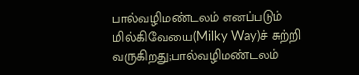பால்வழிமண்டலம் எனப்படும் மில்கிவேயை(Milky Way)ச் சுற்றி வருகிறது;பால்வழிமண்டலம்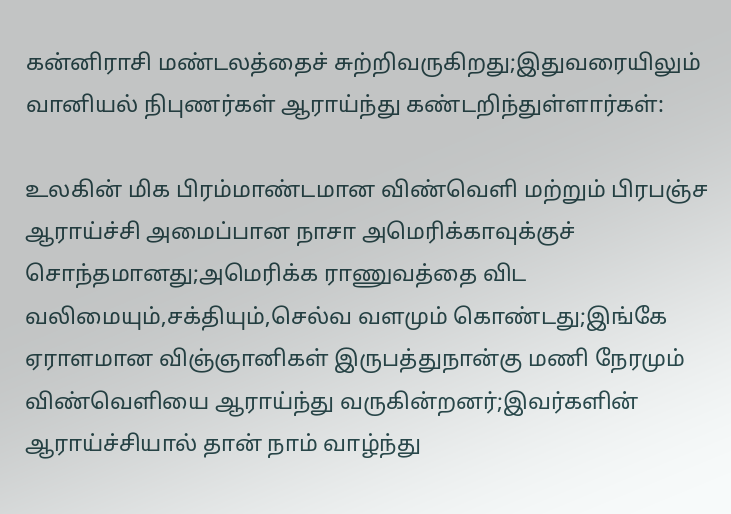கன்னிராசி மண்டலத்தைச் சுற்றிவருகிறது;இதுவரையிலும் வானியல் நிபுணர்கள் ஆராய்ந்து கண்டறிந்துள்ளார்கள்:

உலகின் மிக பிரம்மாண்டமான விண்வெளி மற்றும் பிரபஞ்ச ஆராய்ச்சி அமைப்பான நாசா அமெரிக்காவுக்குச் சொந்தமானது;அமெரிக்க ராணுவத்தை விட வலிமையும்,சக்தியும்,செல்வ வளமும் கொண்டது;இங்கே ஏராளமான விஞ்ஞானிகள் இருபத்துநான்கு மணி நேரமும் விண்வெளியை ஆராய்ந்து வருகின்றனர்;இவர்களின் ஆராய்ச்சியால் தான் நாம் வாழ்ந்து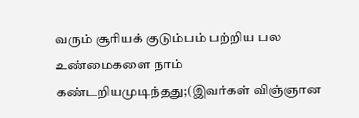வரும் சூரியக் குடும்பம் பற்றிய பல உண்மைகளை நாம் கண்டறியமுடிந்தது;(இவர்கள் விஞ்ஞான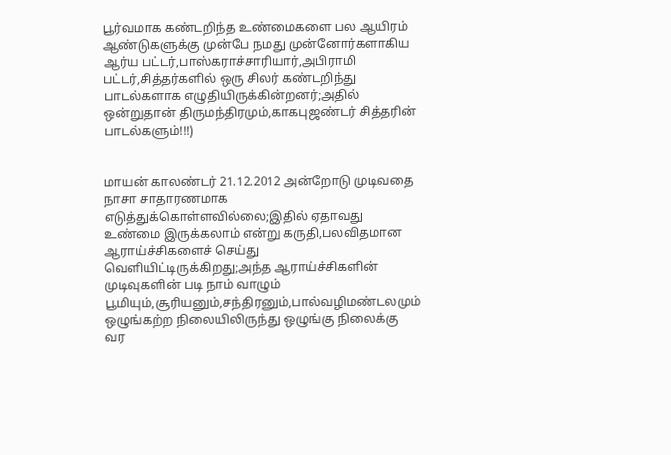பூர்வமாக கண்டறிந்த உண்மைகளை பல ஆயிரம் ஆண்டுகளுக்கு முன்பே நமது முன்னோர்களாகிய ஆர்ய பட்டர்,பாஸ்கராச்சாரியார்,அபிராமி பட்டர்,சித்தர்களில் ஒரு சிலர் கண்டறிந்து பாடல்களாக எழுதியிருக்கின்றனர்;அதில் ஒன்றுதான் திருமந்திரமும்,காகபுஜண்டர் சித்தரின் பாடல்களும்!!!)


மாயன் காலண்டர் 21.12.2012 அன்றோடு முடிவதை நாசா சாதாரணமாக எடுத்துக்கொள்ளவில்லை;இதில் ஏதாவது உண்மை இருக்கலாம் என்று கருதி,பலவிதமான ஆராய்ச்சிகளைச் செய்து வெளியிட்டிருக்கிறது;அந்த ஆராய்ச்சிகளின் முடிவுகளின் படி நாம் வாழும் பூமியும்,சூரியனும்,சந்திரனும்,பால்வழிமண்டலமும் ஒழுங்கற்ற நிலையிலிருந்து ஒழுங்கு நிலைக்கு வர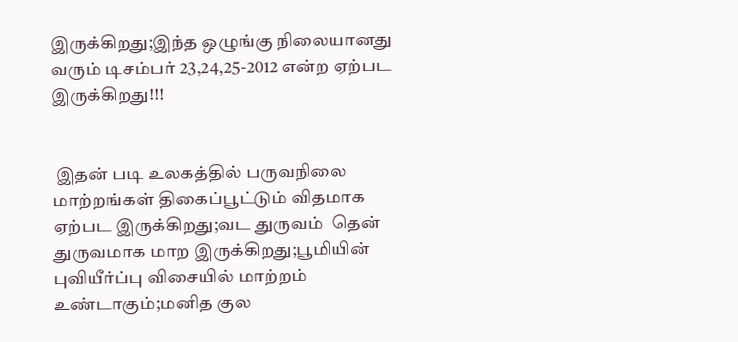இருக்கிறது;இந்த ஒழுங்கு நிலையானது வரும் டிசம்பர் 23,24,25-2012 என்ற ஏற்பட இருக்கிறது!!!


 இதன் படி உலகத்தில் பருவநிலை மாற்றங்கள் திகைப்பூட்டும் விதமாக ஏற்பட இருக்கிறது;வட துருவம்  தென் துருவமாக மாற இருக்கிறது;பூமியின் புவியீர்ப்பு விசையில் மாற்றம் உண்டாகும்;மனித குல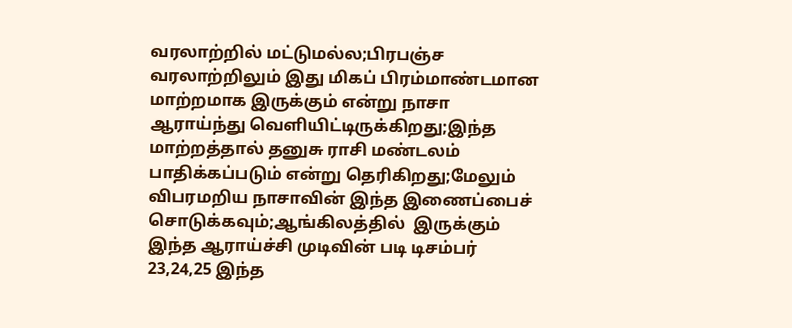வரலாற்றில் மட்டுமல்ல;பிரபஞ்ச வரலாற்றிலும் இது மிகப் பிரம்மாண்டமான மாற்றமாக இருக்கும் என்று நாசா ஆராய்ந்து வெளியிட்டிருக்கிறது;இந்த மாற்றத்தால் தனுசு ராசி மண்டலம் பாதிக்கப்படும் என்று தெரிகிறது;மேலும் விபரமறிய நாசாவின் இந்த இணைப்பைச் சொடுக்கவும்;ஆங்கிலத்தில்  இருக்கும் இந்த ஆராய்ச்சி முடிவின் படி டிசம்பர் 23,24,25 இந்த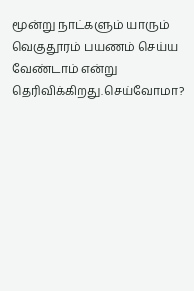மூன்று நாட்களும் யாரும் வெகுதூரம் பயணம் செய்ய வேண்டாம் என்று தெரிவிக்கிறது.செய்வோமா?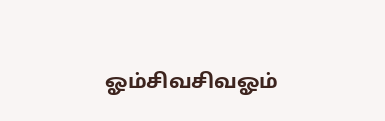ஓம்சிவசிவஓம்